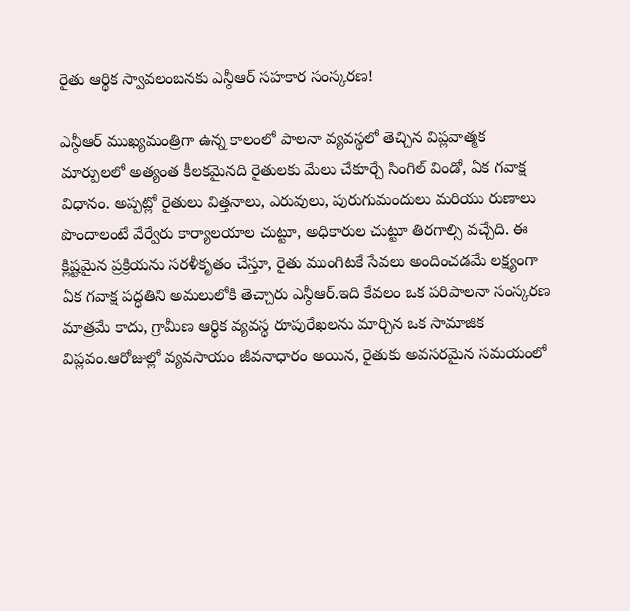రైతు ఆర్థిక స్వావలంబనకు ఎన్ఠీఆర్ సహకార సంస్కరణ!

ఎన్ఠీఆర్ ముఖ్యమంత్రిగా ఉన్న కాలంలో పాలనా వ్యవస్థలో తెచ్చిన విప్లవాత్మక మార్పులలో అత్యంత కీలకమైనది రైతులకు మేలు చేకూర్చే సింగిల్ విండో, ఏక గవాక్ష విధానం. అప్పట్లో రైతులు విత్తనాలు, ఎరువులు, పురుగుమందులు మరియు రుణాలు పొందాలంటే వేర్వేరు కార్యాలయాల చుట్టూ, అధికారుల చుట్టూ తిరగాల్సి వచ్చేది. ఈ క్లిష్టమైన ప్రక్రియను సరళీకృతం చేస్తూ, రైతు ముంగిటకే సేవలు అందించడమే లక్ష్యంగా ఏక గవాక్ష పద్ధతిని అమలులోకి తెచ్చారు ఎన్ఠీఆర్.ఇది కేవలం ఒక పరిపాలనా సంస్కరణ మాత్రమే కాదు, గ్రామీణ ఆర్థిక వ్యవస్థ రూపురేఖలను మార్చిన ఒక సామాజిక విప్లవం.ఆరోజుల్లో వ్యవసాయం జీవనాధారం అయిన, రైతుకు అవసరమైన సమయంలో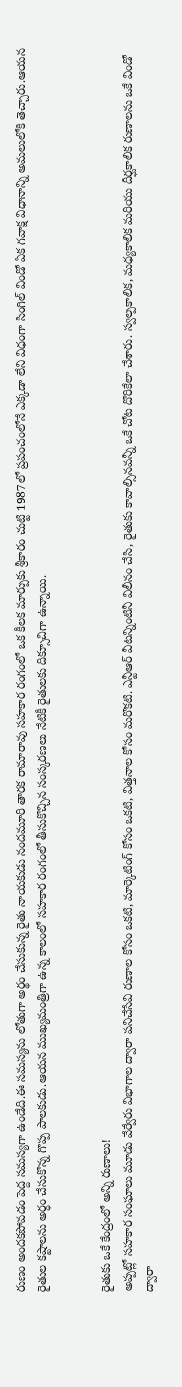రుణం అందకపోవడం పెద్ద సమస్యగా ఉండేది.ఈ సమస్యను లోతుగా అర్థం చేసుకున్న రైతు నాయకుడు నందమూరి తారక రామారావు సహకార రంగంలో ఒక కీలక మార్పుకు శ్రీకారం చుట్టి 1987లో ప్రపంచంలోనే ఎక్కడా లేని విధంగా సింగిల్ విండో ఏక గవాక్ష విధానాన్ని అమలులోకి తెచ్చారు.ఆయన రైతుల కష్టాలను అర్ధం చేసుకొన్న గొప్ప పాలకుడు.ఆయన ముఖ్యమంత్రిగా ఉన్న కాలంలో సహకార రంగంలో తీసుకొచ్చిన సంస్కరణలు నేటికీ రైతులకు దిక్సూచిగా ఉన్నాయి.


రైతుకు ఒకే కేంద్రంలో అన్ని రుణాలు!
అప్పట్లో సహకార సంఘాలు మూడు వేర్వేరు విభాగాల ద్వారా పనిచేసేవి రుణాల కోసం ఒకటి, మార్కెటింగ్ కోసం ఒకటి, విత్తనాల కోసం మరొకటి. ఎన్టీఆర్ వీటన్నింటినీ విలీనం చేసి, రైతుకు కావాల్సినవన్నీ ఒకే చోట దొరికేలా చేశారు. స్వల్పకాలిక, మధ్యకాలిక మరియు దీర్ఘకాలిక రుణాలను ఒకే విండో ద్వారా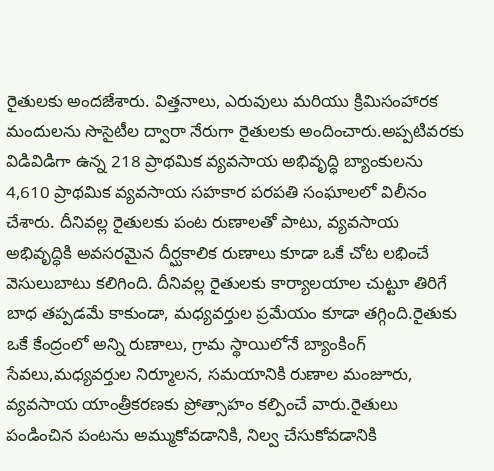రైతులకు అందజేశారు. విత్తనాలు, ఎరువులు మరియు క్రిమిసంహారక మందులను సొసైటీల ద్వారా నేరుగా రైతులకు అందించారు.అప్పటివరకు విడివిడిగా ఉన్న 218 ప్రాథమిక వ్యవసాయ అభివృద్ధి బ్యాంకులను 4,610 ప్రాథమిక వ్యవసాయ సహకార పరపతి సంఘాలలో విలీనం చేశారు. దీనివల్ల రైతులకు పంట రుణాలతో పాటు, వ్యవసాయ అభివృద్ధికి అవసరమైన దీర్ఘకాలిక రుణాలు కూడా ఒకే చోట లభించే వెసులుబాటు కలిగింది. దీనివల్ల రైతులకు కార్యాలయాల చుట్టూ తిరిగే బాధ తప్పడమే కాకుండా, మధ్యవర్తుల ప్రమేయం కూడా తగ్గింది.రైతుకు ఒకే కేంద్రంలో అన్ని రుణాలు, గ్రామ స్థాయిలోనే బ్యాంకింగ్ సేవలు,మధ్యవర్తుల నిర్మూలన, సమయానికి రుణాల మంజూరు, వ్యవసాయ యాంత్రీకరణకు ప్రోత్సాహం కల్పించే వారు.రైతులు పండించిన పంటను అమ్ముకోవడానికి, నిల్వ చేసుకోవడానికి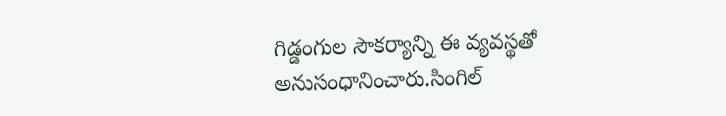గిడ్డంగుల సౌకర్యాన్ని ఈ వ్యవస్థతో అనుసంధానించారు.సింగిల్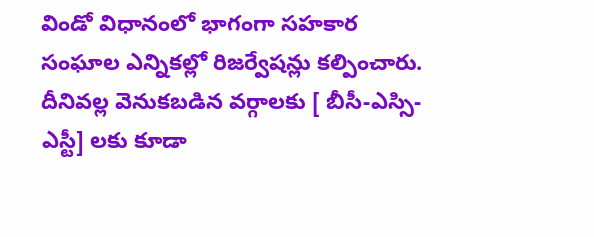విండో విధానంలో భాగంగా సహకార సంఘాల ఎన్నికల్లో రిజర్వేషన్లు కల్పించారు. దీనివల్ల వెనుకబడిన వర్గాలకు [ బీసీ-ఎస్సి- ఎస్టీ] లకు కూడా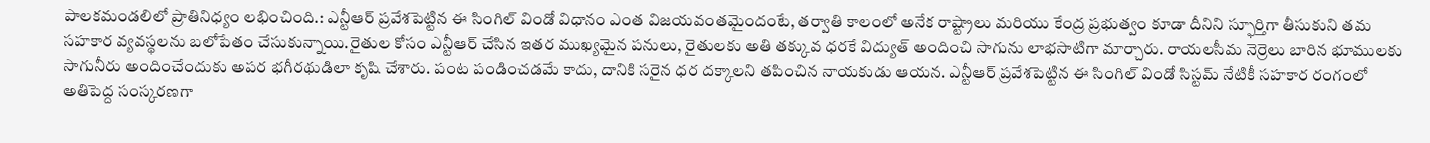పాలకమండలిలో ప్రాతినిధ్యం లభించింది.: ఎన్టీఆర్ ప్రవేశపెట్టిన ఈ సింగిల్ విండో విధానం ఎంత విజయవంతమైందంటే, తర్వాతి కాలంలో అనేక రాష్ట్రాలు మరియు కేంద్ర ప్రభుత్వం కూడా దీనిని స్ఫూర్తిగా తీసుకుని తమ సహకార వ్యవస్థలను బలోపేతం చేసుకున్నాయి.రైతుల కోసం ఎన్టీఆర్ చేసిన ఇతర ముఖ్యమైన పనులు, రైతులకు అతి తక్కువ ధరకే విద్యుత్ అందించి సాగును లాభసాటిగా మార్చారు. రాయలసీమ నెర్రెలు బారిన భూములకు సాగునీరు అందించేందుకు అపర భగీరథుడిలా కృషి చేశారు. పంట పండించడమే కాదు, దానికి సరైన ధర దక్కాలని తపించిన నాయకుడు ఆయన. ఎన్టీఆర్ ప్రవేశపెట్టిన ఈ సింగిల్ విండో సిస్టమ్ నేటికీ సహకార రంగంలో అతిపెద్ద సంస్కరణగా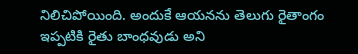నిలిచిపోయింది. అందుకే ఆయనను తెలుగు రైతాంగం ఇప్పటికి రైతు బాంధవుడు అని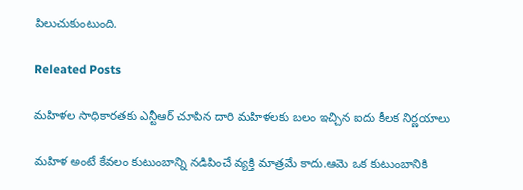పిలుచుకుంటుంది.

Releated Posts

మహిళల సాధికారతకు ఎన్టీఆర్ చూపిన దారి మహిళలకు బలం ఇచ్చిన ఐదు కీలక నిర్ణయాలు

మహిళ అంటే కేవలం కుటుంబాన్ని నడిపించే వ్యక్తి మాత్రమే కాదు.ఆమె ఒక కుటుంబానికి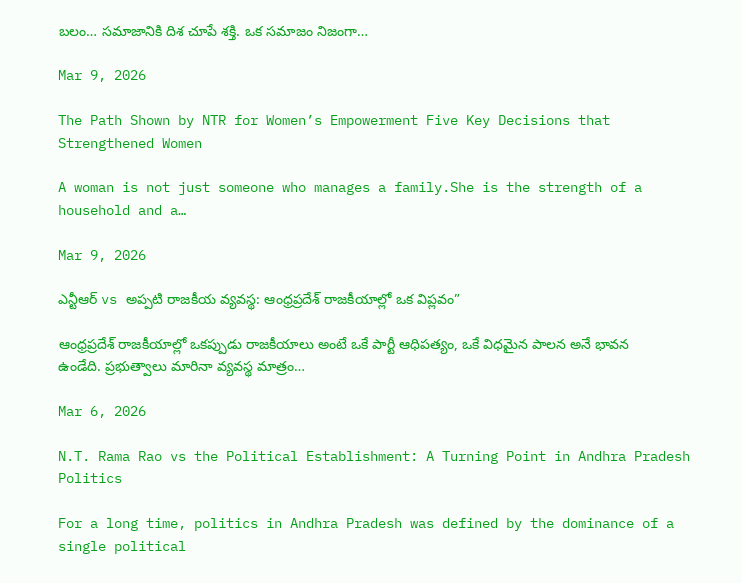బలం… సమాజానికి దిశ చూపే శక్తి. ఒక సమాజం నిజంగా…

Mar 9, 2026

The Path Shown by NTR for Women’s Empowerment Five Key Decisions that Strengthened Women

A woman is not just someone who manages a family.She is the strength of a household and a…

Mar 9, 2026

ఎన్టీఆర్ vs అప్పటి రాజకీయ వ్యవస్థ: ఆంధ్రప్రదేశ్ రాజకీయాల్లో ఒక విప్లవం”

ఆంధ్రప్రదేశ్ రాజకీయాల్లో ఒకప్పుడు రాజకీయాలు అంటే ఒకే పార్టీ ఆధిపత్యం, ఒకే విధమైన పాలన అనే భావన ఉండేది. ప్రభుత్వాలు మారినా వ్యవస్థ మాత్రం…

Mar 6, 2026

N.T. Rama Rao vs the Political Establishment: A Turning Point in Andhra Pradesh Politics

For a long time, politics in Andhra Pradesh was defined by the dominance of a single political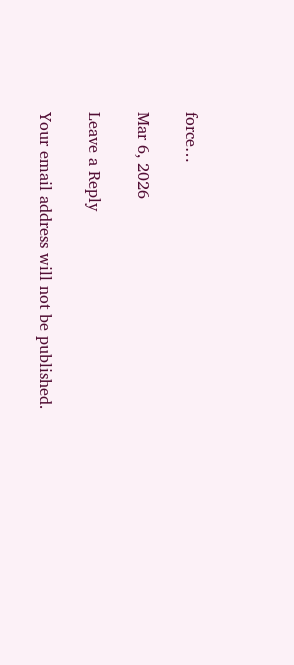force…

Mar 6, 2026

Leave a Reply

Your email address will not be published.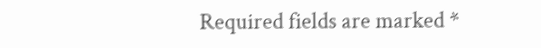Required fields are marked *